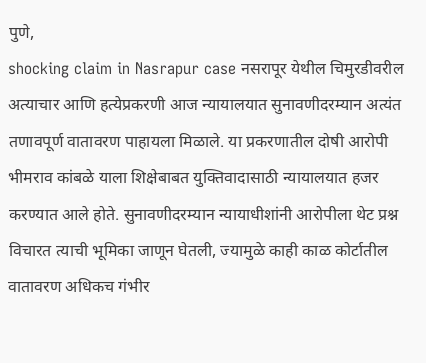पुणे,
shocking claim in Nasrapur case नसरापूर येथील चिमुरडीवरील अत्याचार आणि हत्येप्रकरणी आज न्यायालयात सुनावणीदरम्यान अत्यंत तणावपूर्ण वातावरण पाहायला मिळाले. या प्रकरणातील दोषी आरोपी भीमराव कांबळे याला शिक्षेबाबत युक्तिवादासाठी न्यायालयात हजर करण्यात आले होते. सुनावणीदरम्यान न्यायाधीशांनी आरोपीला थेट प्रश्न विचारत त्याची भूमिका जाणून घेतली, ज्यामुळे काही काळ कोर्टातील वातावरण अधिकच गंभीर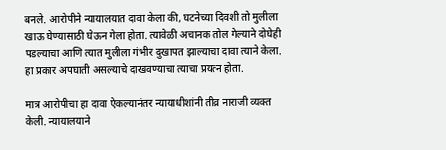बनले. आरोपीने न्यायालयात दावा केला की, घटनेच्या दिवशी तो मुलीला खाऊ घेण्यासाठी घेऊन गेला होता. त्यावेळी अचानक तोल गेल्याने दोघेही पडल्याचा आणि त्यात मुलीला गंभीर दुखापत झाल्याचा दावा त्याने केला. हा प्रकार अपघाती असल्याचे दाखवण्याचा त्याचा प्रयत्न होता.

मात्र आरोपीचा हा दावा ऐकल्यानंतर न्यायाधीशांनी तीव्र नाराजी व्यक्त केली. न्यायालयाने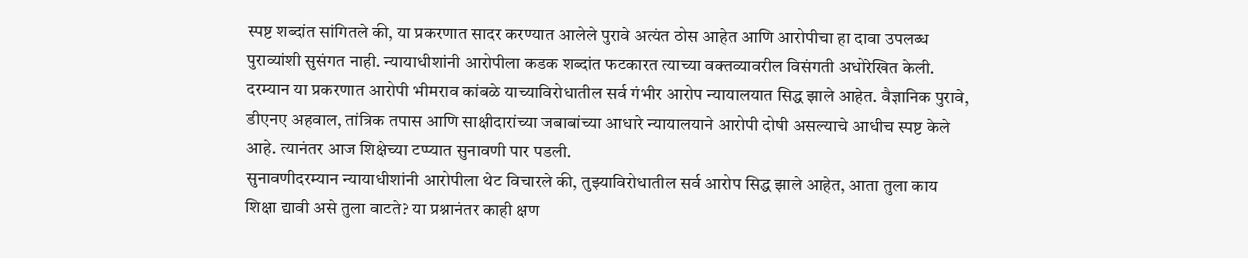स्पष्ट शब्दांत सांगितले की, या प्रकरणात सादर करण्यात आलेले पुरावे अत्यंत ठोस आहेत आणि आरोपीचा हा दावा उपलब्ध पुराव्यांशी सुसंगत नाही. न्यायाधीशांनी आरोपीला कडक शब्दांत फटकारत त्याच्या वक्तव्यावरील विसंगती अधोरेखित केली. दरम्यान या प्रकरणात आरोपी भीमराव कांबळे याच्याविरोधातील सर्व गंभीर आरोप न्यायालयात सिद्ध झाले आहेत. वैज्ञानिक पुरावे, डीएनए अहवाल, तांत्रिक तपास आणि साक्षीदारांच्या जबाबांच्या आधारे न्यायालयाने आरोपी दोषी असल्याचे आधीच स्पष्ट केले आहे. त्यानंतर आज शिक्षेच्या टप्प्यात सुनावणी पार पडली.
सुनावणीदरम्यान न्यायाधीशांनी आरोपीला थेट विचारले की, तुझ्याविरोधातील सर्व आरोप सिद्ध झाले आहेत, आता तुला काय शिक्षा द्यावी असे तुला वाटते? या प्रश्नानंतर काही क्षण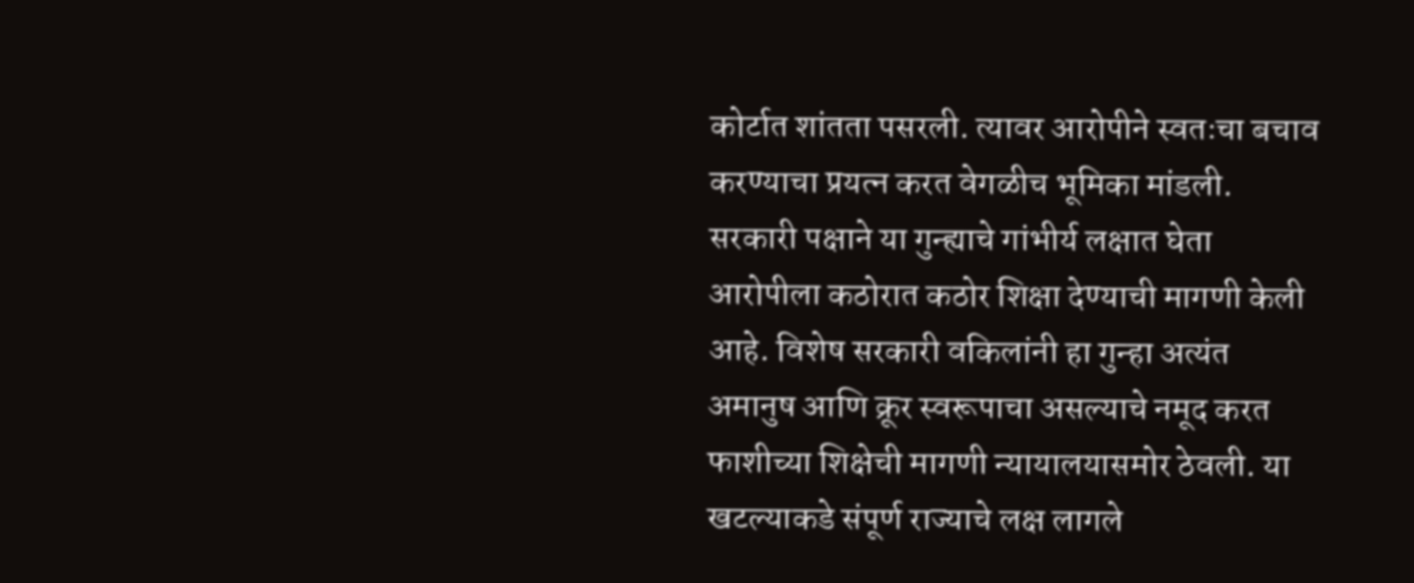कोर्टात शांतता पसरली. त्यावर आरोपीने स्वतःचा बचाव करण्याचा प्रयत्न करत वेगळीच भूमिका मांडली. सरकारी पक्षाने या गुन्ह्याचे गांभीर्य लक्षात घेता आरोपीला कठोरात कठोर शिक्षा देण्याची मागणी केली आहे. विशेष सरकारी वकिलांनी हा गुन्हा अत्यंत अमानुष आणि क्रूर स्वरूपाचा असल्याचे नमूद करत फाशीच्या शिक्षेची मागणी न्यायालयासमोर ठेवली. या खटल्याकडे संपूर्ण राज्याचे लक्ष लागले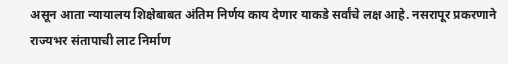असून आता न्यायालय शिक्षेबाबत अंतिम निर्णय काय देणार याकडे सर्वांचे लक्ष आहे. नसरापूर प्रकरणाने राज्यभर संतापाची लाट निर्माण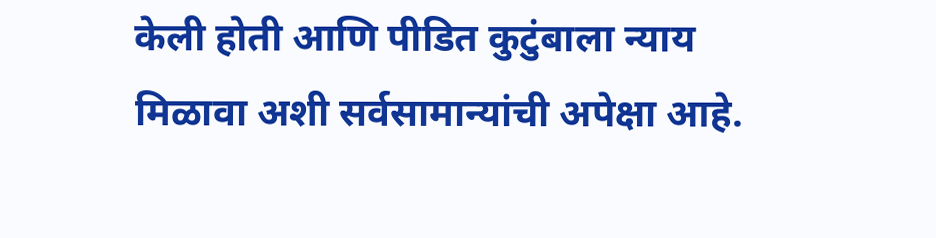केली होती आणि पीडित कुटुंबाला न्याय मिळावा अशी सर्वसामान्यांची अपेक्षा आहे.